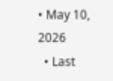• May 10, 2026
  • Last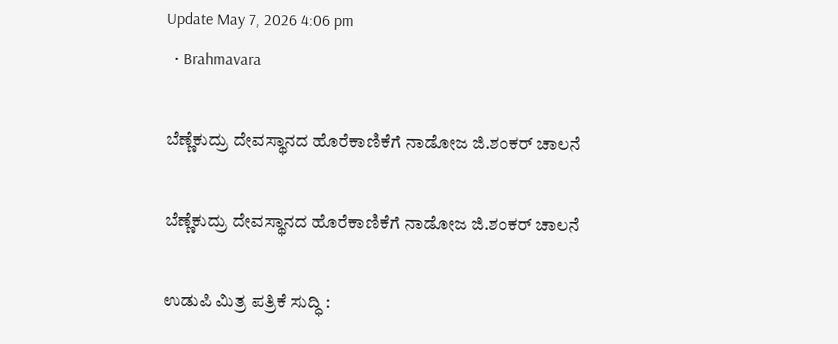Update May 7, 2026 4:06 pm
  • Brahmavara

ಬೆಣ್ಣೆಕುದ್ರು ದೇವಸ್ಥಾನದ ಹೊರೆಕಾಣಿಕೆಗೆ ನಾಡೋಜ ಜಿ.ಶಂಕರ್ ಚಾಲನೆ

ಬೆಣ್ಣೆಕುದ್ರು ದೇವಸ್ಥಾನದ ಹೊರೆಕಾಣಿಕೆಗೆ ನಾಡೋಜ ಜಿ.ಶಂಕರ್ ಚಾಲನೆ

ಉಡುಪಿ ಮಿತ್ರ ಪತ್ರಿಕೆ ಸುದ್ಧಿ :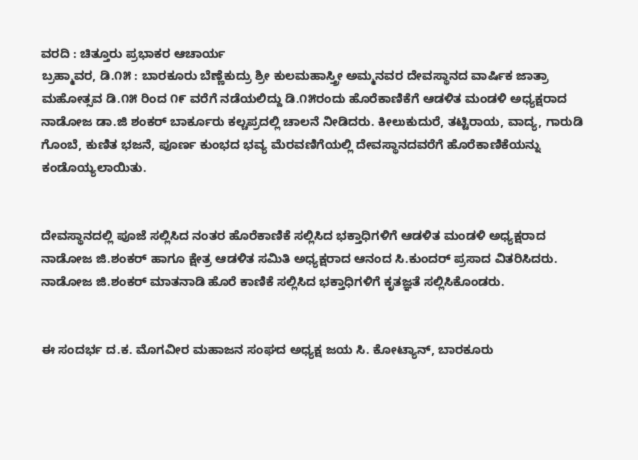ವರದಿ : ಚಿತ್ತೂರು ಪ್ರಭಾಕರ ಆಚಾರ್ಯ
ಬ್ರಹ್ಮಾವರ, ಡಿ.೧೫ : ಬಾರಕೂರು ಬೆಣ್ಣೆಕುದ್ರು ಶ್ರೀ ಕುಲಮಹಾಸ್ತ್ರೀ ಅಮ್ಮನವರ ದೇವಸ್ಥಾನದ ವಾರ್ಷಿಕ ಜಾತ್ರಾ ಮಹೋತ್ಸವ ಡಿ.೧೫ ರಿಂದ ೧೯ ವರೆಗೆ ನಡೆಯಲಿದ್ದು ಡಿ.೧೫ರಂದು ಹೊರೆಕಾಣಿಕೆಗೆ ಆಡಳಿತ ಮಂಡಳಿ ಅಧ್ಯಕ್ಷರಾದ ನಾಡೋಜ ಡಾ.ಜಿ ಶಂಕರ್ ಬಾರ್ಕೂರು ಕಲ್ಚಪ್ರದಲ್ಲಿ ಚಾಲನೆ ನೀಡಿದರು. ಕೀಲುಕುದುರೆ, ತಟ್ಟಿರಾಯ, ವಾದ್ಯ, ಗಾರುಡಿ ಗೊಂಬೆ, ಕುಣಿತ ಭಜನೆ, ಪೂರ್ಣ ಕುಂಭದ ಭವ್ಯ ಮೆರವಣಿಗೆಯಲ್ಲಿ ದೇವಸ್ಥಾನದವರೆಗೆ ಹೊರೆಕಾಣಿಕೆಯನ್ನು ಕಂಡೊಯ್ಯಲಾಯಿತು.


ದೇವಸ್ಥಾನದಲ್ಲಿ ಪೂಜೆ ಸಲ್ಲಿಸಿದ ನಂತರ ಹೊರೆಕಾಣಿಕೆ ಸಲ್ಲಿಸಿದ ಭಕ್ತಾಧಿಗಳಿಗೆ ಆಡಳಿತ ಮಂಡಳಿ ಅಧ್ಯಕ್ಷರಾದ ನಾಡೋಜ ಜಿ.ಶಂಕರ್ ಹಾಗೂ ಕ್ಷೇತ್ರ ಆಡಳಿತ ಸಮಿತಿ ಅಧ್ಯಕ್ಷರಾದ ಆನಂದ ಸಿ.ಕುಂದರ್ ಪ್ರಸಾದ ವಿತರಿಸಿದರು. ನಾಡೋಜ ಜಿ.ಶಂಕರ್ ಮಾತನಾಡಿ ಹೊರೆ ಕಾಣಿಕೆ ಸಲ್ಲಿಸಿದ ಭಕ್ತಾಧಿಗಳಿಗೆ ಕೃತಜ್ಞತೆ ಸಲ್ಲಿಸಿಕೊಂಡರು.


ಈ ಸಂದರ್ಭ ದ.ಕ. ಮೊಗವೀರ ಮಹಾಜನ ಸಂಘದ ಅಧ್ಯಕ್ಷ ಜಯ ಸಿ. ಕೋಟ್ಯಾನ್, ಬಾರಕೂರು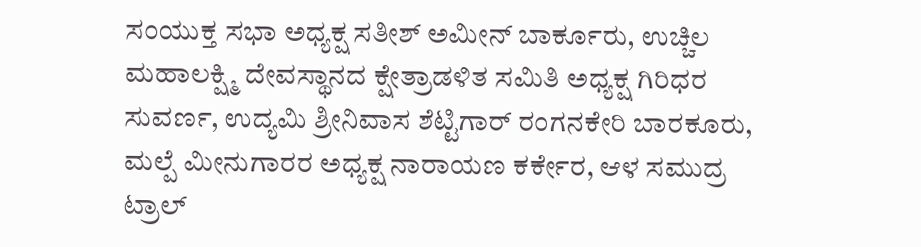ಸಂಯುಕ್ತ ಸಭಾ ಅಧ್ಯಕ್ಷ ಸತೀಶ್ ಅಮೀನ್ ಬಾರ್ಕೂರು, ಉಚ್ಚಿಲ ಮಹಾಲಕ್ಷ್ಮಿ ದೇವಸ್ಥಾನದ ಕ್ಷೇತ್ರಾಡಳಿತ ಸಮಿತಿ ಅಧ್ಯಕ್ಷ ಗಿರಿಧರ ಸುವರ್ಣ, ಉದ್ಯಮಿ ಶ್ರೀನಿವಾಸ ಶೆಟ್ಟಿಗಾರ್ ರಂಗನಕೇರಿ ಬಾರಕೂರು, ಮಲ್ಪೆ ಮೀನುಗಾರರ ಅಧ್ಯಕ್ಷ ನಾರಾಯಣ ಕರ್ಕೇರ, ಆಳ ಸಮುದ್ರ ಟ್ರಾಲ್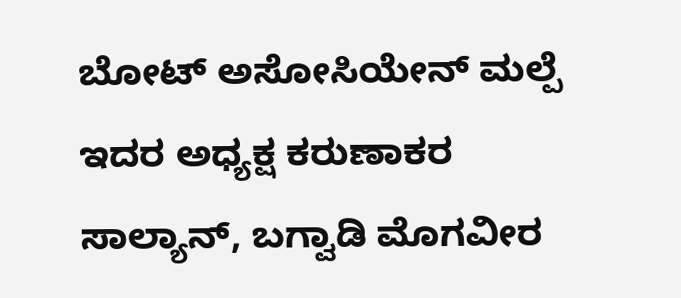ಬೋಟ್ ಅಸೋಸಿಯೇನ್ ಮಲ್ಪೆ ಇದರ ಅಧ್ಯಕ್ಷ ಕರುಣಾಕರ ಸಾಲ್ಯಾನ್, ಬಗ್ವಾಡಿ ಮೊಗವೀರ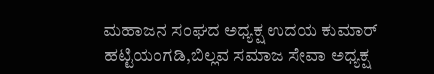ಮಹಾಜನ ಸಂಘದ ಅಧ್ಯಕ್ಷ ಉದಯ ಕುಮಾರ್ ಹಟ್ಟಿಯಂಗಡಿ,ಬಿಲ್ಲವ ಸಮಾಜ ಸೇವಾ ಅಧ್ಯಕ್ಷ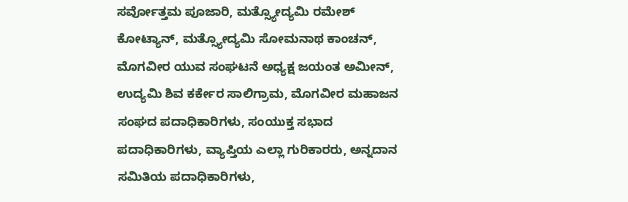ಸರ್ವೋತ್ತಮ ಪೂಜಾರಿ, ಮತ್ಸ್ಯೋದ್ಯಮಿ ರಮೇಶ್ ಕೋಟ್ಯಾನ್, ಮತ್ಸ್ಯೋದ್ಯಮಿ ಸೋಮನಾಥ ಕಾಂಚನ್, ಮೊಗವೀರ ಯುವ ಸಂಘಟನೆ ಅಧ್ಯಕ್ಷ ಜಯಂತ ಅಮೀನ್, ಉದ್ಯಮಿ ಶಿವ ಕರ್ಕೇರ ಸಾಲಿಗ್ರಾಮ, ಮೊಗವೀರ ಮಹಾಜನ ಸಂಘದ ಪದಾಧಿಕಾರಿಗಳು, ಸಂಯುಕ್ತ ಸಭಾದ ಪದಾಧಿಕಾರಿಗಳು, ವ್ಯಾಪ್ತಿಯ ಎಲ್ಲಾ ಗುರಿಕಾರರು, ಅನ್ನದಾನ ಸಮಿತಿಯ ಪದಾಧಿಕಾರಿಗಳು,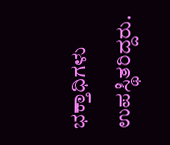ಭಕ್ತಾಧಿಗಳು ಉಪಸ್ಥಿತರಿದ್ದರು.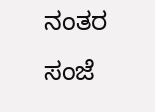ನಂತರ ಸಂಜೆ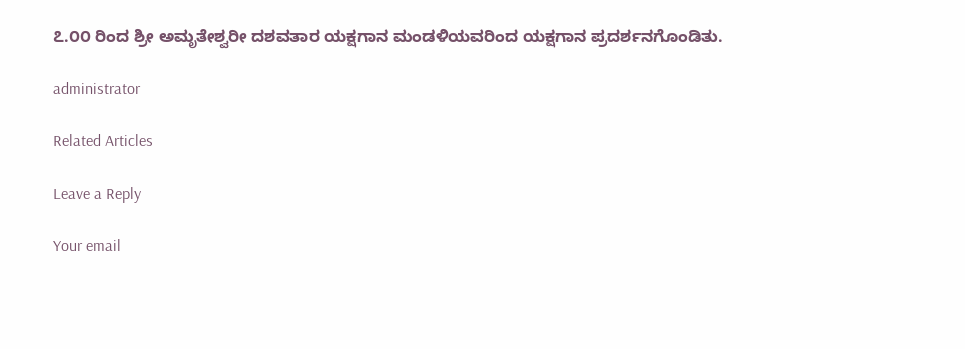೭.೦೦ ರಿಂದ ಶ್ರೀ ಅಮೃತೇಶ್ವರೀ ದಶವತಾರ ಯಕ್ಷಗಾನ ಮಂಡಳಿಯವರಿಂದ ಯಕ್ಷಗಾನ ಪ್ರದರ್ಶನಗೊಂಡಿತು.

administrator

Related Articles

Leave a Reply

Your email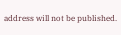address will not be published.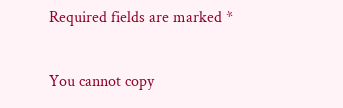Required fields are marked *

You cannot copy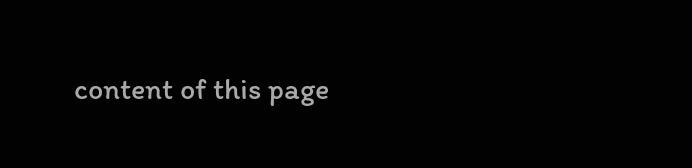content of this page